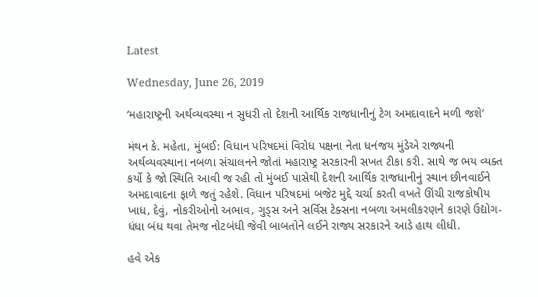Latest

Wednesday, June 26, 2019

‘મહારાષ્ટ્રની અર્થવ્યવસ્થા ન સુધરી તો દેશની આર્થિક રાજધાનીનું ટેગ અમદાવાદને મળી જશે’

મંથન કે. મહેતા, મુંબઈ: વિધાન પરિષદમાં વિરોધ પક્ષના નેતા ધનંજય મુંડેએ રાજ્યની અર્થવ્યવસ્થાના નબળા સંચાલનને જોતાં મહારાષ્ટ્ર સરકારની સખત ટીકા કરી. સાથે જ ભય વ્યક્ત કર્યો કે જો સ્થિતિ આવી જ રહી તો મુંબઈ પાસેથી દેશની આર્થિક રાજધાનીનું સ્થાન છીનવાઈને અમદાવાદના ફાળે જતું રહેશે. વિધાન પરિષદમાં બજેટ મુદ્દે ચર્ચા કરતી વખતે ઊંચી રાજકોષીય ખાધ, દેવું, નોકરીઓનો અભાવ, ગુડ્સ અને સર્વિસ ટેક્સના નબળા અમલીકરણને કારણે ઉદ્યોગ-ધંધા બંધ થવા તેમજ નોટબંધી જેવી બાબતોને લઈને રાજ્ય સરકારને આડે હાથ લીધી.

હવે એક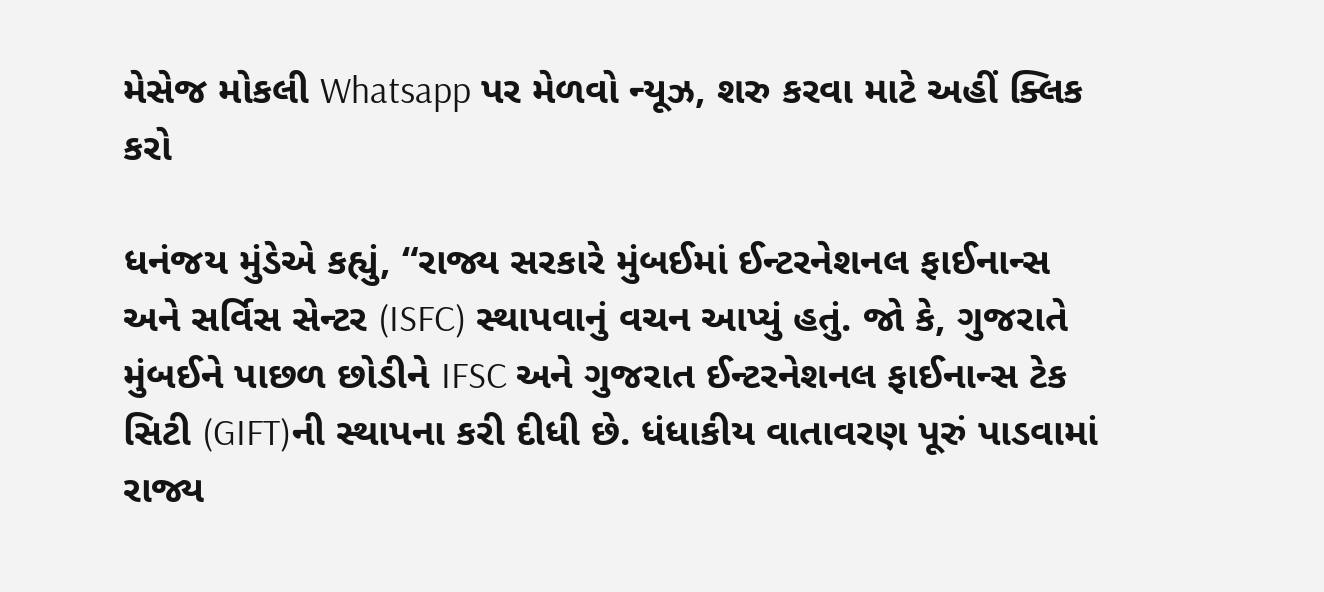મેસેજ મોકલી Whatsapp પર મેળવો ન્યૂઝ, શરુ કરવા માટે અહીં ક્લિક કરો

ધનંજય મુંડેએ કહ્યું, “રાજ્ય સરકારે મુંબઈમાં ઈન્ટરનેશનલ ફાઈનાન્સ અને સર્વિસ સેન્ટર (ISFC) સ્થાપવાનું વચન આપ્યું હતું. જો કે, ગુજરાતે મુંબઈને પાછળ છોડીને IFSC અને ગુજરાત ઈન્ટરનેશનલ ફાઈનાન્સ ટેક સિટી (GIFT)ની સ્થાપના કરી દીધી છે. ધંધાકીય વાતાવરણ પૂરું પાડવામાં રાજ્ય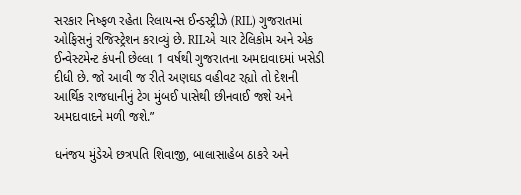સરકાર નિષ્ફળ રહેતા રિલાયન્સ ઈન્ડસ્ટ્રીઝે (RIL) ગુજરાતમાં ઓફિસનું રજિસ્ટ્રેશન કરાવ્યું છે. RILએ ચાર ટેલિકોમ અને એક ઈન્વેસ્ટમેન્ટ કંપની છેલ્લા 1 વર્ષથી ગુજરાતના અમદાવાદમાં ખસેડી દીધી છે. જો આવી જ રીતે અણઘડ વહીવટ રહ્યો તો દેશની આર્થિક રાજધાનીનું ટેગ મુંબઈ પાસેથી છીનવાઈ જશે અને અમદાવાદને મળી જશે.”

ધનંજય મુંડેએ છત્રપતિ શિવાજી, બાલાસાહેબ ઠાકરે અને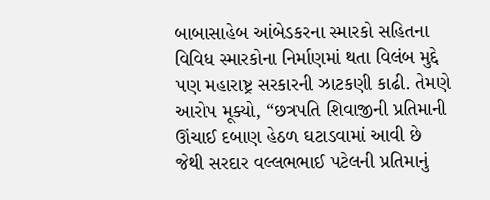બાબાસાહેબ આંબેડકરના સ્મારકો સહિતના વિવિધ સ્મારકોના નિર્માણમાં થતા વિલંબ મુદ્દે પણ મહારાષ્ટ્ર સરકારની ઝાટકણી કાઢી. તેમણે આરોપ મૂક્યો, “છત્રપતિ શિવાજીની પ્રતિમાની ઊંચાઈ દબાણ હેઠળ ઘટાડવામાં આવી છે જેથી સરદાર વલ્લભભાઈ પટેલની પ્રતિમાનું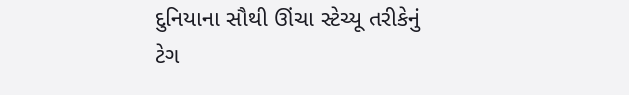દુનિયાના સૌથી ઊંચા સ્ટેચ્યૂ તરીકેનું ટેગ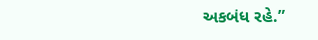અકબંધ રહે.”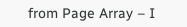from Page Array – I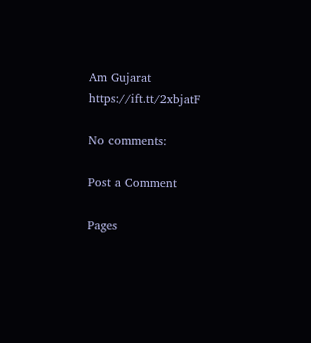Am Gujarat https://ift.tt/2xbjatF

No comments:

Post a Comment

Pages